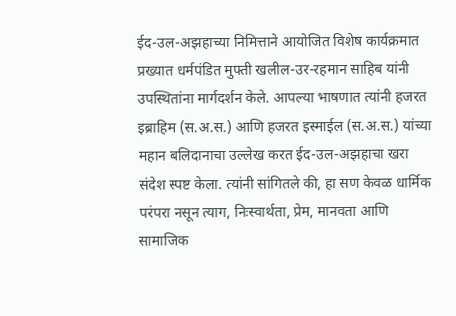ईद-उल-अझहाच्या निमित्ताने आयोजित विशेष कार्यक्रमात प्रख्यात धर्मपंडित मुफ्ती खलील-उर-रहमान साहिब यांनी उपस्थितांना मार्गदर्शन केले. आपल्या भाषणात त्यांनी हजरत इब्राहिम (स.अ.स.) आणि हजरत इस्माईल (स.अ.स.) यांच्या महान बलिदानाचा उल्लेख करत ईद-उल-अझहाचा खरा संदेश स्पष्ट केला. त्यांनी सांगितले की, हा सण केवळ धार्मिक परंपरा नसून त्याग, निःस्वार्थता, प्रेम, मानवता आणि सामाजिक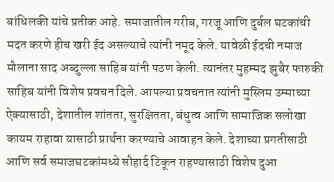बांधिलकी यांचे प्रतीक आहे. समाजातील गरीब, गरजू आणि दुर्बल घटकांची मदत करणे हीच खरी ईद असल्याचे त्यांनी नमूद केले. यावेळी ईदची नमाज मौलाना साद अब्दुल्ला साहिब यांनी पठण केली. त्यानंतर मुहम्मद झुबैर फारुकी साहिब यांनी विशेष प्रवचन दिले. आपल्या प्रवचनात त्यांनी मुस्लिम उम्माच्या ऐक्यासाठी, देशातील शांतता, सुरक्षितता, बंधुत्व आणि सामाजिक सलोखा कायम राहावा यासाठी प्रार्थना करण्याचे आवाहन केले. देशाच्या प्रगतीसाठी आणि सर्व समाजघटकांमध्ये सौहार्द टिकून राहण्यासाठी विशेष दुआ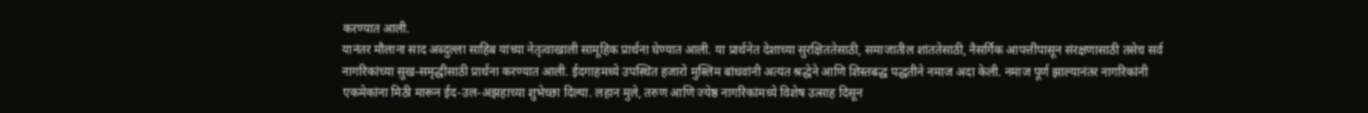करण्यात आली.
यानंतर मौलाना साद अब्दुल्ला साहिब यांच्या नेतृत्वाखाली सामूहिक प्रार्थना घेण्यात आली. या प्रार्थनेत देशाच्या सुरक्षिततेसाठी, समाजातील शांततेसाठी, नैसर्गिक आपत्तींपासून संरक्षणासाठी तसेच सर्व नागरिकांच्या सुख-समृद्धीसाठी प्रार्थना करण्यात आली. ईदगाहमध्ये उपस्थित हजारो मुस्लिम बांधवांनी अत्यंत श्रद्धेने आणि शिस्तबद्ध पद्धतीने नमाज अदा केली. नमाज पूर्ण झाल्यानंतर नागरिकांनी एकमेकांना मिठी मारून ईद-उल-अझहाच्या शुभेच्छा दिल्या. लहान मुले, तरुण आणि ज्येष्ठ नागरिकांमध्ये विशेष उत्साह दिसून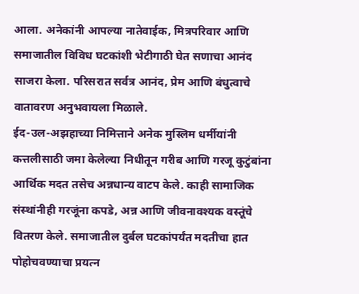आला. अनेकांनी आपल्या नातेवाईक, मित्रपरिवार आणि समाजातील विविध घटकांशी भेटीगाठी घेत सणाचा आनंद साजरा केला. परिसरात सर्वत्र आनंद, प्रेम आणि बंधुत्वाचे वातावरण अनुभवायला मिळाले.
ईद-उल-अझहाच्या निमित्ताने अनेक मुस्लिम धर्मीयांनी कत्तलीसाठी जमा केलेल्या निधीतून गरीब आणि गरजू कुटुंबांना आर्थिक मदत तसेच अन्नधान्य वाटप केले. काही सामाजिक संस्थांनीही गरजूंना कपडे, अन्न आणि जीवनावश्यक वस्तूंचे वितरण केले. समाजातील दुर्बल घटकांपर्यंत मदतीचा हात पोहोचवण्याचा प्रयत्न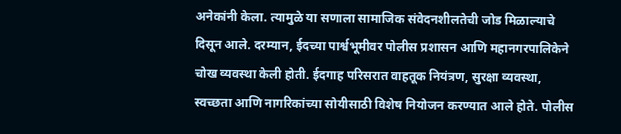अनेकांनी केला. त्यामुळे या सणाला सामाजिक संवेदनशीलतेची जोड मिळाल्याचे दिसून आले. दरम्यान, ईदच्या पार्श्वभूमीवर पोलीस प्रशासन आणि महानगरपालिकेने चोख व्यवस्था केली होती. ईदगाह परिसरात वाहतूक नियंत्रण, सुरक्षा व्यवस्था, स्वच्छता आणि नागरिकांच्या सोयीसाठी विशेष नियोजन करण्यात आले होते. पोलीस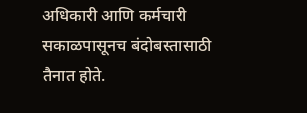अधिकारी आणि कर्मचारी सकाळपासूनच बंदोबस्तासाठी तैनात होते.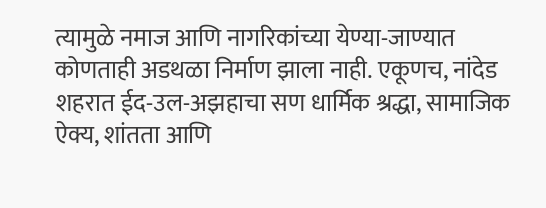त्यामुळे नमाज आणि नागरिकांच्या येण्या-जाण्यात कोणताही अडथळा निर्माण झाला नाही. एकूणच, नांदेड शहरात ईद-उल-अझहाचा सण धार्मिक श्रद्धा, सामाजिक ऐक्य, शांतता आणि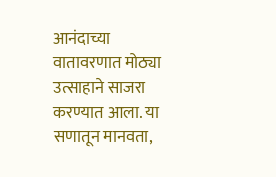आनंदाच्या वातावरणात मोठ्या उत्साहाने साजरा करण्यात आला. या सणातून मानवता,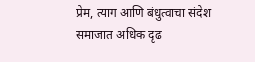प्रेम, त्याग आणि बंधुत्वाचा संदेश समाजात अधिक दृढ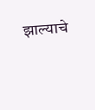झाल्याचे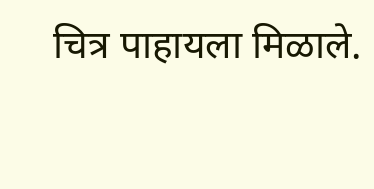चित्र पाहायला मिळाले.